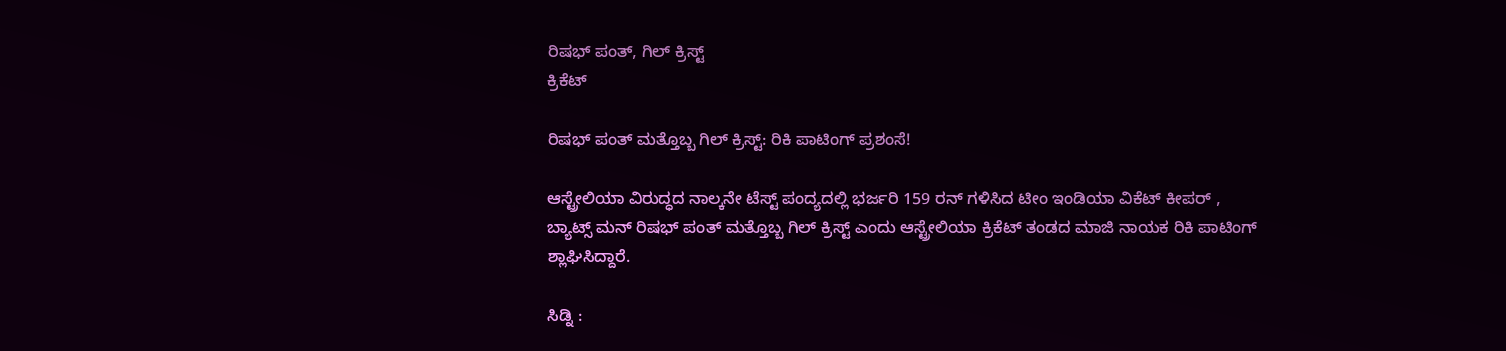ರಿಷಭ್ ಪಂತ್, ಗಿಲ್ ಕ್ರಿಸ್ಟ್
ಕ್ರಿಕೆಟ್

ರಿಷಭ್ ಪಂತ್ ಮತ್ತೊಬ್ಬ ಗಿಲ್ ಕ್ರಿಸ್ಟ್: ರಿಕಿ ಪಾಟಿಂಗ್ ಪ್ರಶಂಸೆ!

ಆಸ್ಟ್ರೇಲಿಯಾ ವಿರುದ್ಧದ ನಾಲ್ಕನೇ ಟೆಸ್ಟ್ ಪಂದ್ಯದಲ್ಲಿ ಭರ್ಜರಿ 159 ರನ್ ಗಳಿಸಿದ ಟೀಂ ಇಂಡಿಯಾ ವಿಕೆಟ್ ಕೀಪರ್ , ಬ್ಯಾಟ್ಸ್ ಮನ್ ರಿಷಭ್ ಪಂತ್ ಮತ್ತೊಬ್ಬ ಗಿಲ್ ಕ್ರಿಸ್ಟ್ ಎಂದು ಆಸ್ಟ್ರೇಲಿಯಾ ಕ್ರಿಕೆಟ್ ತಂಡದ ಮಾಜಿ ನಾಯಕ ರಿಕಿ ಪಾಟಿಂಗ್ ಶ್ಲಾಘಿಸಿದ್ದಾರೆ.

ಸಿಡ್ನಿ :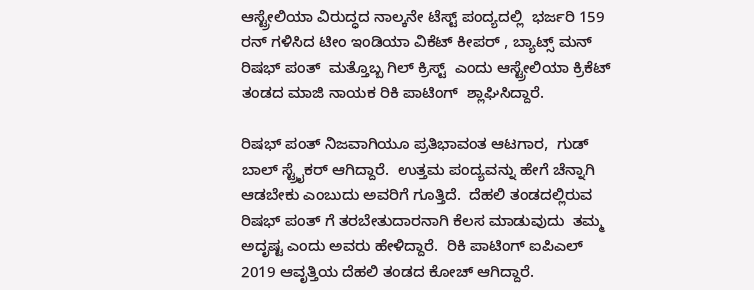ಆಸ್ಟ್ರೇಲಿಯಾ ವಿರುದ್ಧದ ನಾಲ್ಕನೇ ಟೆಸ್ಟ್ ಪಂದ್ಯದಲ್ಲಿ  ಭರ್ಜರಿ 159 ರನ್ ಗಳಿಸಿದ ಟೀಂ ಇಂಡಿಯಾ ವಿಕೆಟ್ ಕೀಪರ್ , ಬ್ಯಾಟ್ಸ್ ಮನ್  ರಿಷಭ್ ಪಂತ್  ಮತ್ತೊಬ್ಬ ಗಿಲ್ ಕ್ರಿಸ್ಟ್  ಎಂದು ಆಸ್ಟ್ರೇಲಿಯಾ ಕ್ರಿಕೆಟ್ ತಂಡದ ಮಾಜಿ ನಾಯಕ ರಿಕಿ ಪಾಟಿಂಗ್  ಶ್ಲಾಘಿಸಿದ್ದಾರೆ.

ರಿಷಭ್ ಪಂತ್ ನಿಜವಾಗಿಯೂ ಪ್ರತಿಭಾವಂತ ಆಟಗಾರ,  ಗುಡ್ ಬಾಲ್ ಸ್ಟ್ರೈಕರ್ ಆಗಿದ್ದಾರೆ.  ಉತ್ತಮ ಪಂದ್ಯವನ್ನು ಹೇಗೆ ಚೆನ್ನಾಗಿ ಆಡಬೇಕು ಎಂಬುದು ಅವರಿಗೆ ಗೂತ್ತಿದೆ.  ದೆಹಲಿ ತಂಡದಲ್ಲಿರುವ  ರಿಷಭ್ ಪಂತ್ ಗೆ ತರಬೇತುದಾರನಾಗಿ ಕೆಲಸ ಮಾಡುವುದು  ತಮ್ಮ ಅದೃಷ್ಟ ಎಂದು ಅವರು ಹೇಳಿದ್ದಾರೆ.  ರಿಕಿ ಪಾಟಿಂಗ್ ಐಪಿಎಲ್ 2019 ಆವೃತ್ತಿಯ ದೆಹಲಿ ತಂಡದ ಕೋಚ್ ಆಗಿದ್ದಾರೆ.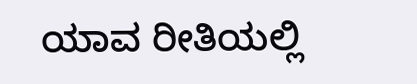ಯಾವ ರೀತಿಯಲ್ಲಿ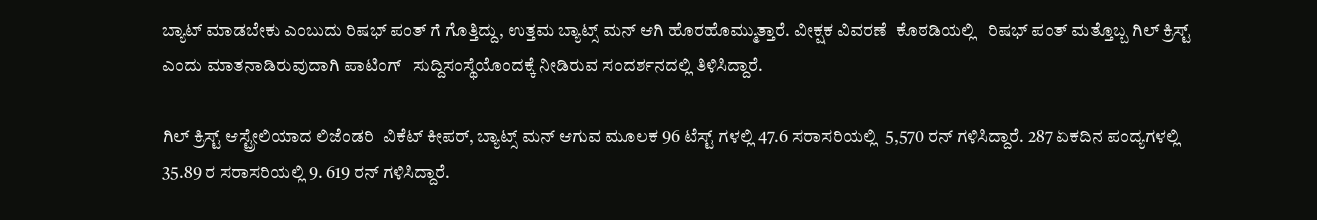ಬ್ಯಾಟ್ ಮಾಡಬೇಕು ಎಂಬುದು ರಿಷಭ್ ಪಂತ್ ಗೆ ಗೊತ್ತಿದ್ದು, ಉತ್ತಮ ಬ್ಯಾಟ್ಸ್ ಮನ್ ಆಗಿ ಹೊರಹೊಮ್ಮುತ್ತಾರೆ. ವೀಕ್ಷಕ ವಿವರಣೆ  ಕೊಠಡಿಯಲ್ಲಿ   ರಿಷಭ್ ಪಂತ್ ಮತ್ತೊಬ್ಬ ಗಿಲ್ ಕ್ರಿಸ್ಟ್ ಎಂದು ಮಾತನಾಡಿರುವುದಾಗಿ ಪಾಟಿಂಗ್   ಸುದ್ದಿಸಂಸ್ಥೆಯೊಂದಕ್ಕೆ ನೀಡಿರುವ ಸಂದರ್ಶನದಲ್ಲಿ ತಿಳಿಸಿದ್ದಾರೆ.

ಗಿಲ್ ಕ್ರಿಸ್ಟ್ ಆಸ್ಟ್ರೇಲಿಯಾದ ಲಿಜೆಂಡರಿ  ವಿಕೆಟ್ ಕೀಪರ್, ಬ್ಯಾಟ್ಸ್ ಮನ್ ಆಗುವ ಮೂಲಕ 96 ಟೆಸ್ಟ್ ಗಳಲ್ಲಿ 47.6 ಸರಾಸರಿಯಲ್ಲಿ  5,570 ರನ್ ಗಳಿಸಿದ್ದಾರೆ. 287 ಏಕದಿನ ಪಂದ್ಯಗಳಲ್ಲಿ 35.89 ರ ಸರಾಸರಿಯಲ್ಲಿ 9. 619 ರನ್ ಗಳಿಸಿದ್ದಾರೆ.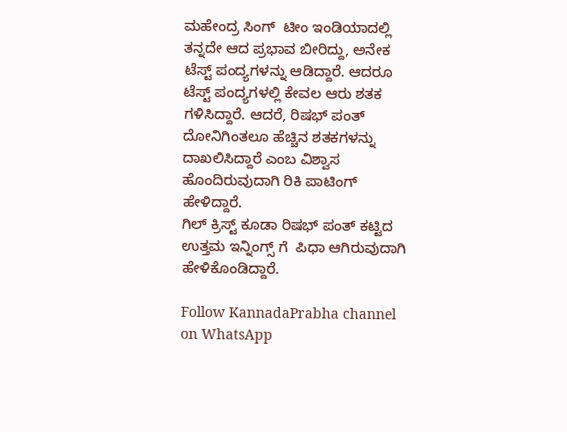ಮಹೇಂದ್ರ ಸಿಂಗ್  ಟೀಂ ಇಂಡಿಯಾದಲ್ಲಿ ತನ್ನದೇ ಆದ ಪ್ರಭಾವ ಬೀರಿದ್ದು, ಅನೇಕ ಟೆಸ್ಟ್ ಪಂದ್ಯಗಳನ್ನು ಆಡಿದ್ದಾರೆ. ಆದರೂ ಟೆಸ್ಟ್ ಪಂದ್ಯಗಳಲ್ಲಿ ಕೇವಲ ಆರು ಶತಕ ಗಳಿಸಿದ್ದಾರೆ. ಆದರೆ, ರಿಷಭ್ ಪಂತ್  ದೋನಿಗಿಂತಲೂ ಹೆಚ್ಚಿನ ಶತಕಗಳನ್ನು ದಾಖಲಿಸಿದ್ದಾರೆ ಎಂಬ ವಿಶ್ವಾಸ ಹೊಂದಿರುವುದಾಗಿ ರಿಕಿ ಪಾಟಿಂಗ್ ಹೇಳಿದ್ದಾರೆ.
ಗಿಲ್ ಕ್ರಿಸ್ಟ್ ಕೂಡಾ ರಿಷಭ್ ಪಂತ್ ಕಟ್ಟಿದ ಉತ್ತಮ ಇನ್ನಿಂಗ್ಸ್ ಗೆ  ಪಿಧಾ ಆಗಿರುವುದಾಗಿ ಹೇಳಿಕೊಂಡಿದ್ದಾರೆ.

Follow KannadaPrabha channel on WhatsApp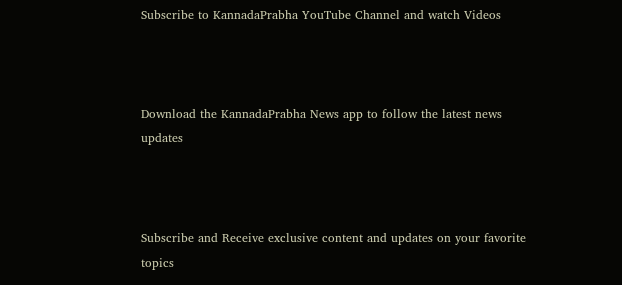Subscribe to KannadaPrabha YouTube Channel and watch Videos



Download the KannadaPrabha News app to follow the latest news updates



Subscribe and Receive exclusive content and updates on your favorite topics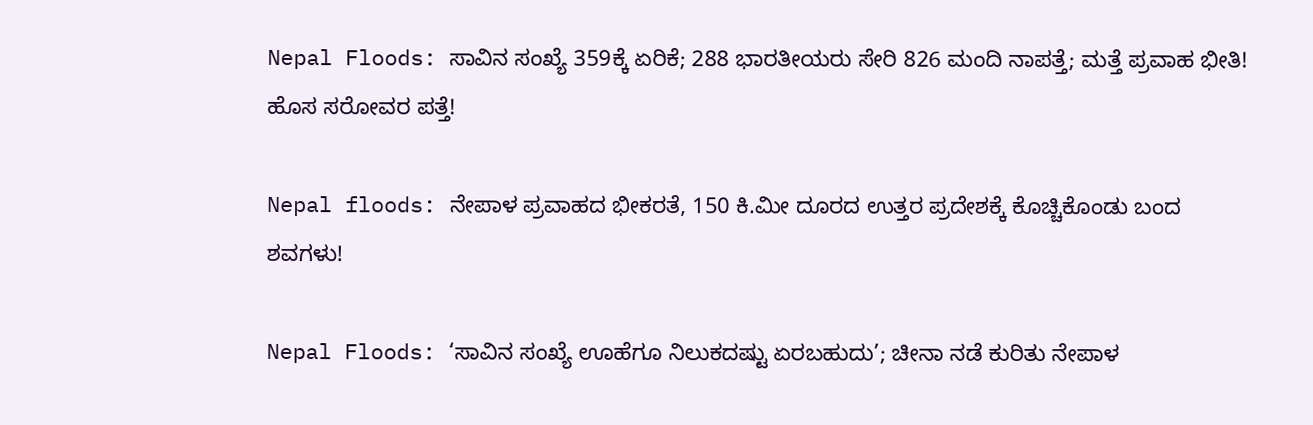Nepal Floods: ಸಾವಿನ ಸಂಖ್ಯೆ 359ಕ್ಕೆ ಏರಿಕೆ; 288 ಭಾರತೀಯರು ಸೇರಿ 826 ಮಂದಿ ನಾಪತ್ತೆ; ಮತ್ತೆ ಪ್ರವಾಹ ಭೀತಿ! ಹೊಸ ಸರೋವರ ಪತ್ತೆ!

Nepal floods: ನೇಪಾಳ ಪ್ರವಾಹದ ಭೀಕರತೆ, 150 ಕಿ.ಮೀ ದೂರದ ಉತ್ತರ ಪ್ರದೇಶಕ್ಕೆ ಕೊಚ್ಚಿಕೊಂಡು ಬಂದ ಶವಗಳು!

Nepal Floods: ‘ಸಾವಿನ ಸಂಖ್ಯೆ ಊಹೆಗೂ ನಿಲುಕದಷ್ಟು ಏರಬಹುದು’; ಚೀನಾ ನಡೆ ಕುರಿತು ನೇಪಾಳ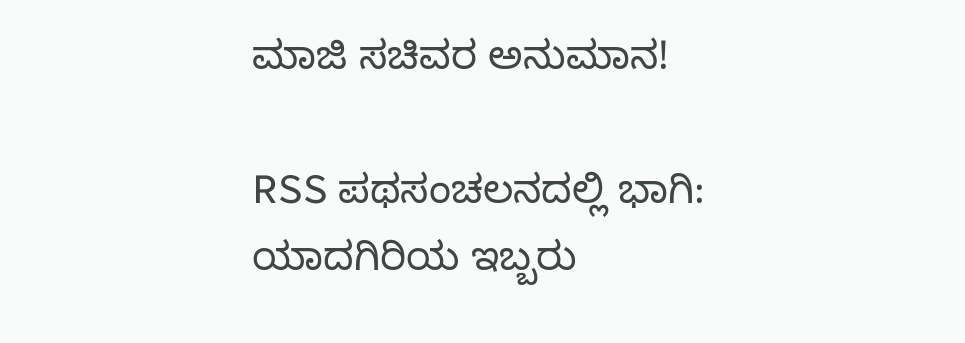ಮಾಜಿ ಸಚಿವರ ಅನುಮಾನ!

RSS ಪಥಸಂಚಲನದಲ್ಲಿ ಭಾಗಿ: ಯಾದಗಿರಿಯ ಇಬ್ಬರು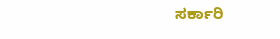ಸರ್ಕಾರಿ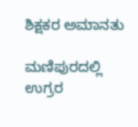ಶಿಕ್ಷಕರ ಅಮಾನತು

ಮಣಿಪುರದಲ್ಲಿ ಉಗ್ರರ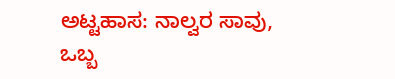ಅಟ್ಟಹಾಸ: ನಾಲ್ವರ ಸಾವು, ಒಬ್ಬ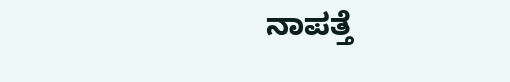ನಾಪತ್ತೆ